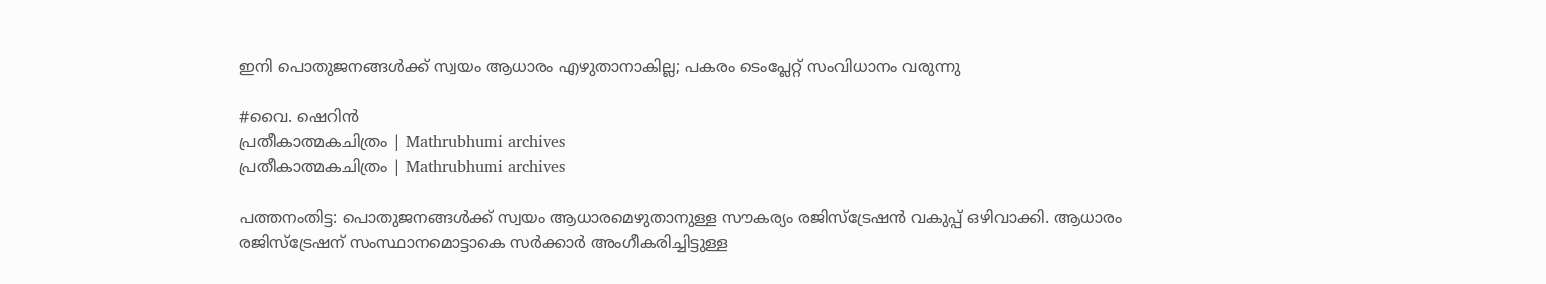ഇനി പൊതുജനങ്ങൾക്ക് സ്വയം ആധാരം എഴുതാനാകില്ല; പകരം ടെംപ്ലേറ്റ് സംവിധാനം വരുന്നു

#വൈ. ഷെറിൻ
പ്രതീകാത്മകചിത്രം | Mathrubhumi archives
പ്രതീകാത്മകചിത്രം | Mathrubhumi archives

പത്തനംതിട്ട: പൊതുജനങ്ങൾക്ക് സ്വയം ആധാരമെഴുതാനുള്ള സൗകര്യം രജിസ്ട്രേഷൻ വകുപ്പ് ഒഴിവാക്കി. ആധാരം രജിസ്ട്രേഷന് സംസ്ഥാനമൊട്ടാകെ സർക്കാർ അംഗീകരിച്ചിട്ടുള്ള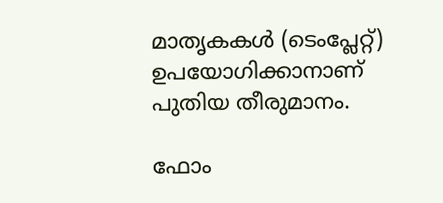മാതൃകകൾ (ടെംപ്ലേറ്റ്) ഉപയോഗിക്കാനാണ് പുതിയ തീരുമാനം.

ഫോം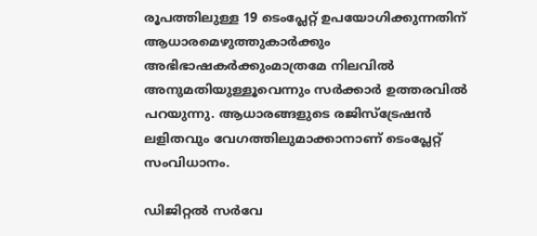രൂപത്തിലുള്ള 19 ടെംപ്ലേറ്റ് ഉപയോഗിക്കുന്നതിന് ആധാരമെഴുത്തുകാർക്കും അഭിഭാഷകർക്കുംമാത്രമേ നിലവിൽ അനുമതിയുള്ളൂവെന്നും സർക്കാർ ഉത്തരവിൽ പറയുന്നു. ആധാരങ്ങളുടെ രജിസ്ട്രേഷൻ ലളിതവും വേഗത്തിലുമാക്കാനാണ് ടെംപ്ലേറ്റ് സംവിധാനം.

ഡിജിറ്റൽ സർവേ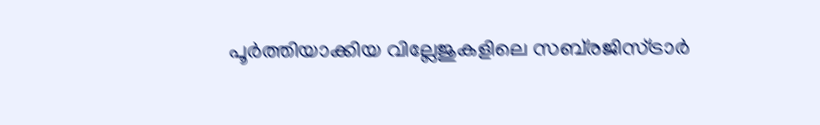പൂർത്തിയാക്കിയ വില്ലേജുകളിലെ സബ്‌രജിസ്ട്രാർ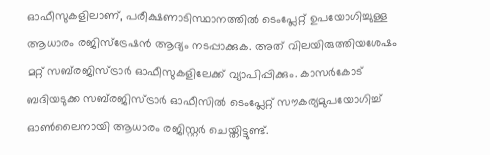ഓഫീസുകളിലാണ്, പരീക്ഷണാടിസ്ഥാനത്തിൽ ടെംപ്ലേറ്റ് ഉപയോഗിച്ചുള്ള ആധാരം രജിസ്ട്രേഷൻ ആദ്യം നടപ്പാക്കുക. അത് വിലയിരുത്തിയശേഷം മറ്റ് സബ്‌രജിസ്ട്രാർ ഓഫീസുകളിലേക്ക് വ്യാപിപ്പിക്കും. കാസർകോട് ബദിയടുക്ക സബ്‌രജിസ്ട്രാർ ഓഫീസിൽ ടെംപ്ലേറ്റ് സൗകര്യമുപയോഗിച്ച് ഓൺലൈനായി ആധാരം രജിസ്റ്റർ ചെയ്തിട്ടുണ്ട്.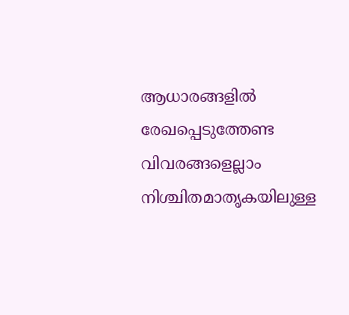ആധാരങ്ങളിൽ രേഖപ്പെടുത്തേണ്ട വിവരങ്ങളെല്ലാം നിശ്ചിതമാതൃകയിലുള്ള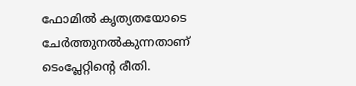ഫോമിൽ കൃത്യതയോടെ ചേർത്തുനൽകുന്നതാണ് ടെംപ്ലേറ്റിന്റെ രീതി.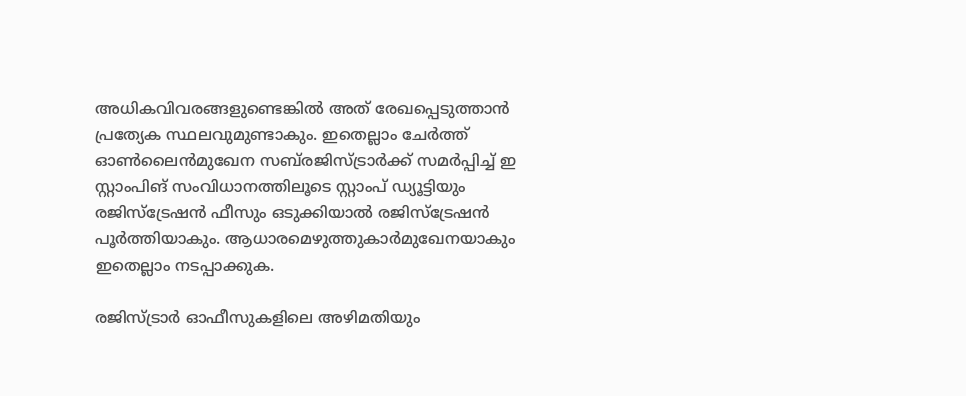അധികവിവരങ്ങളുണ്ടെങ്കിൽ അത് രേഖപ്പെടുത്താൻ പ്രത്യേക സ്ഥലവുമുണ്ടാകും. ഇതെല്ലാം ചേർത്ത് ഓൺലൈൻമുഖേന സബ്‌രജിസ്ട്രാർക്ക് സമർപ്പിച്ച് ഇ സ്റ്റാംപിങ് സംവിധാനത്തിലൂടെ സ്റ്റാംപ് ഡ്യൂട്ടിയും രജിസ്‌ട്രേഷൻ ഫീസും ഒടുക്കിയാൽ രജിസ്‌ട്രേഷൻ പൂർത്തിയാകും. ആധാരമെഴുത്തുകാർമുഖേനയാകും ഇതെല്ലാം നടപ്പാക്കുക.

രജിസ്ട്രാർ ഓഫീസുകളിലെ അഴിമതിയും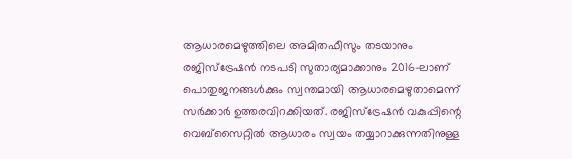ആധാരമെഴുത്തിലെ അമിതഫീസും തടയാനും രജിസ്ട്രേഷൻ നടപടി സുതാര്യമാക്കാനും 2016-ലാണ് പൊതുജനങ്ങൾക്കും സ്വന്തമായി ആധാരമെഴുതാമെന്ന് സർക്കാർ ഉത്തരവിറക്കിയത്. രജിസ്ട്രേഷൻ വകുപ്പിന്റെ വെബ്സൈറ്റിൽ ആധാരം സ്വയം തയ്യാറാക്കുന്നതിനുള്ള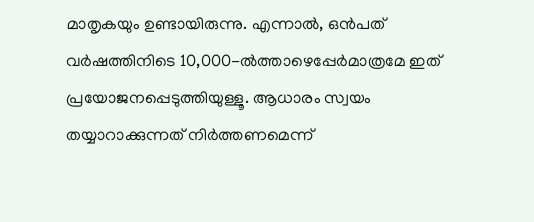മാതൃകയും ഉണ്ടായിരുന്നു. എന്നാൽ, ഒൻപത് വർഷത്തിനിടെ 10,000-ൽത്താഴെപ്പേർമാത്രമേ ഇത് പ്രയോജനപ്പെടുത്തിയുള്ളൂ. ആധാരം സ്വയം തയ്യാറാക്കുന്നത് നിർത്തണമെന്ന്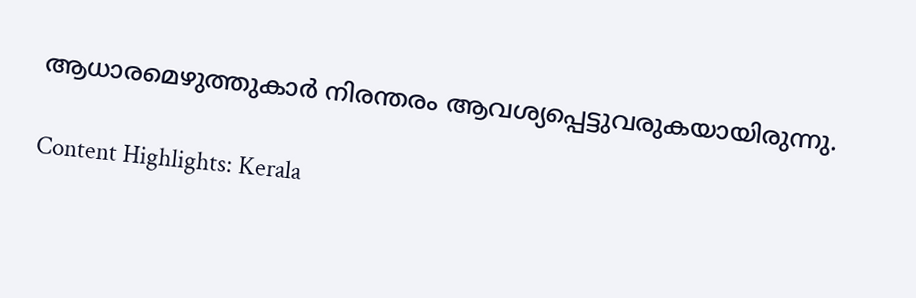ആധാരമെഴുത്തുകാർ നിരന്തരം ആവശ്യപ്പെട്ടുവരുകയായിരുന്നു.

Content Highlights: Kerala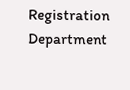Registration Department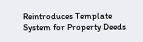Reintroduces Template System for Property Deeds